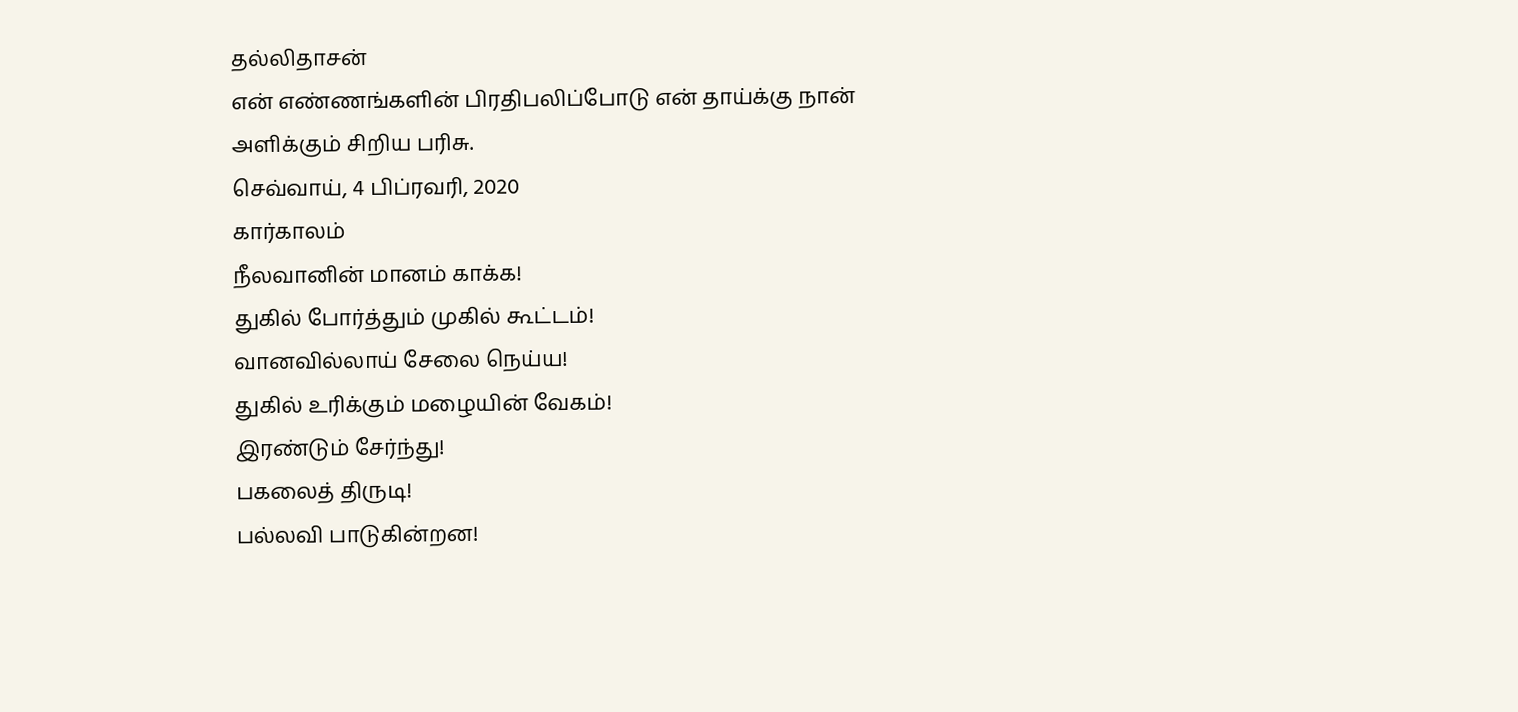தல்லிதாசன்
என் எண்ணங்களின் பிரதிபலிப்போடு என் தாய்க்கு நான் அளிக்கும் சிறிய பரிசு.
செவ்வாய், 4 பிப்ரவரி, 2020
கார்காலம்
நீலவானின் மானம் காக்க!
துகில் போர்த்தும் முகில் கூட்டம்!
வானவில்லாய் சேலை நெய்ய!
துகில் உரிக்கும் மழையின் வேகம்!
இரண்டும் சேர்ந்து!
பகலைத் திருடி!
பல்லவி பாடுகின்றன!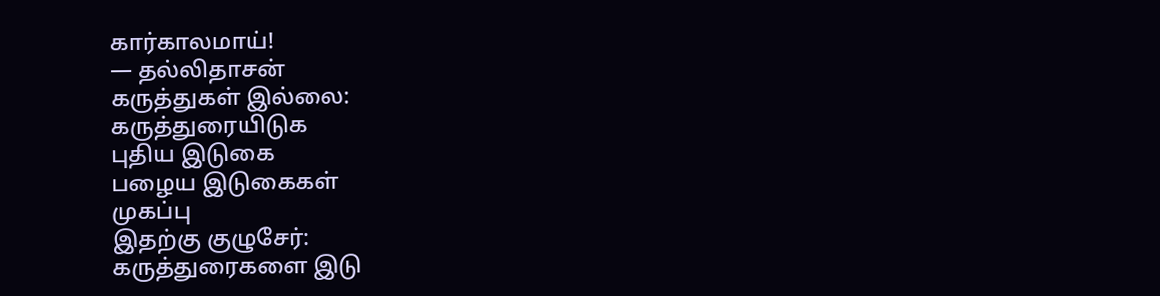கார்காலமாய்!
— தல்லிதாசன்
கருத்துகள் இல்லை:
கருத்துரையிடுக
புதிய இடுகை
பழைய இடுகைகள்
முகப்பு
இதற்கு குழுசேர்:
கருத்துரைகளை இடு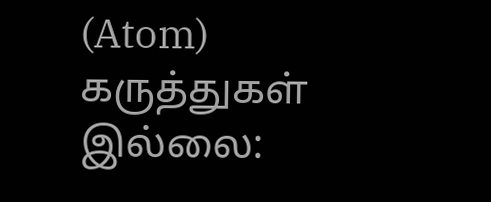(Atom)
கருத்துகள் இல்லை: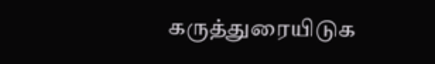கருத்துரையிடுக